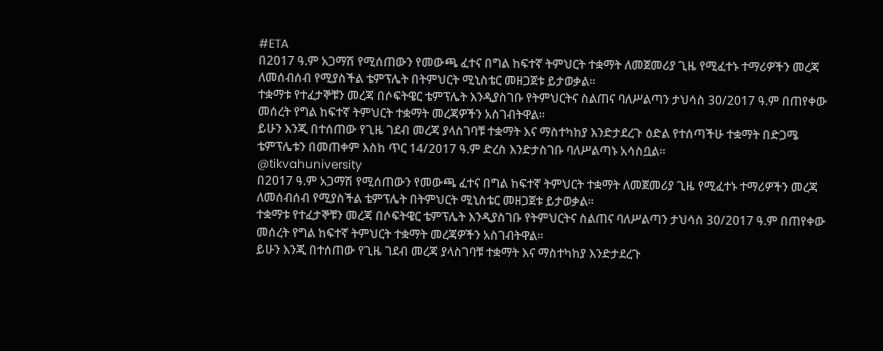#ETA
በ2017 ዓ.ም አጋማሽ የሚሰጠውን የመውጫ ፈተና በግል ከፍተኛ ትምህርት ተቋማት ለመጀመሪያ ጊዜ የሚፈተኑ ተማሪዎችን መረጃ ለመሰብሰብ የሚያስችል ቴምፕሌት በትምህርት ሚኒስቴር መዘጋጀቱ ይታወቃል፡፡
ተቋማቱ የተፈታኞቹን መረጃ በሶፍትዌር ቴምፕሌት እንዲያስገቡ የትምህርትና ስልጠና ባለሥልጣን ታህሳስ 30/2017 ዓ.ም በጠየቀው መሰረት የግል ከፍተኛ ትምህርት ተቋማት መረጃዎችን አስገብትዋል፡፡
ይሁን እንጂ በተሰጠው የጊዜ ገደብ መረጃ ያላስገባቹ ተቋማት እና ማስተካከያ እንድታደረጉ ዕድል የተሰጣችሁ ተቋማት በድጋሜ ቴምፕሌቱን በመጠቀም እስከ ጥር 14/2017 ዓ.ም ድረስ እንድታስገቡ ባለሥልጣኑ አሳስቧል፡፡
@tikvahuniversity
በ2017 ዓ.ም አጋማሽ የሚሰጠውን የመውጫ ፈተና በግል ከፍተኛ ትምህርት ተቋማት ለመጀመሪያ ጊዜ የሚፈተኑ ተማሪዎችን መረጃ ለመሰብሰብ የሚያስችል ቴምፕሌት በትምህርት ሚኒስቴር መዘጋጀቱ ይታወቃል፡፡
ተቋማቱ የተፈታኞቹን መረጃ በሶፍትዌር ቴምፕሌት እንዲያስገቡ የትምህርትና ስልጠና ባለሥልጣን ታህሳስ 30/2017 ዓ.ም በጠየቀው መሰረት የግል ከፍተኛ ትምህርት ተቋማት መረጃዎችን አስገብትዋል፡፡
ይሁን እንጂ በተሰጠው የጊዜ ገደብ መረጃ ያላስገባቹ ተቋማት እና ማስተካከያ እንድታደረጉ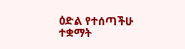ዕድል የተሰጣችሁ ተቋማት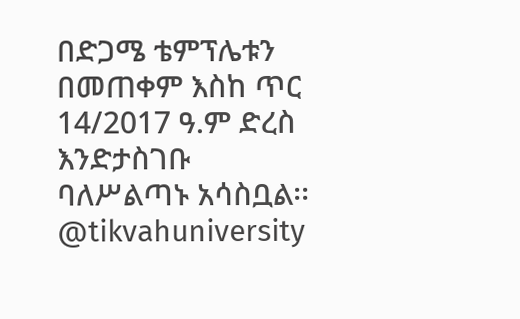በድጋሜ ቴምፕሌቱን በመጠቀም እስከ ጥር 14/2017 ዓ.ም ድረስ እንድታስገቡ ባለሥልጣኑ አሳስቧል፡፡
@tikvahuniversity